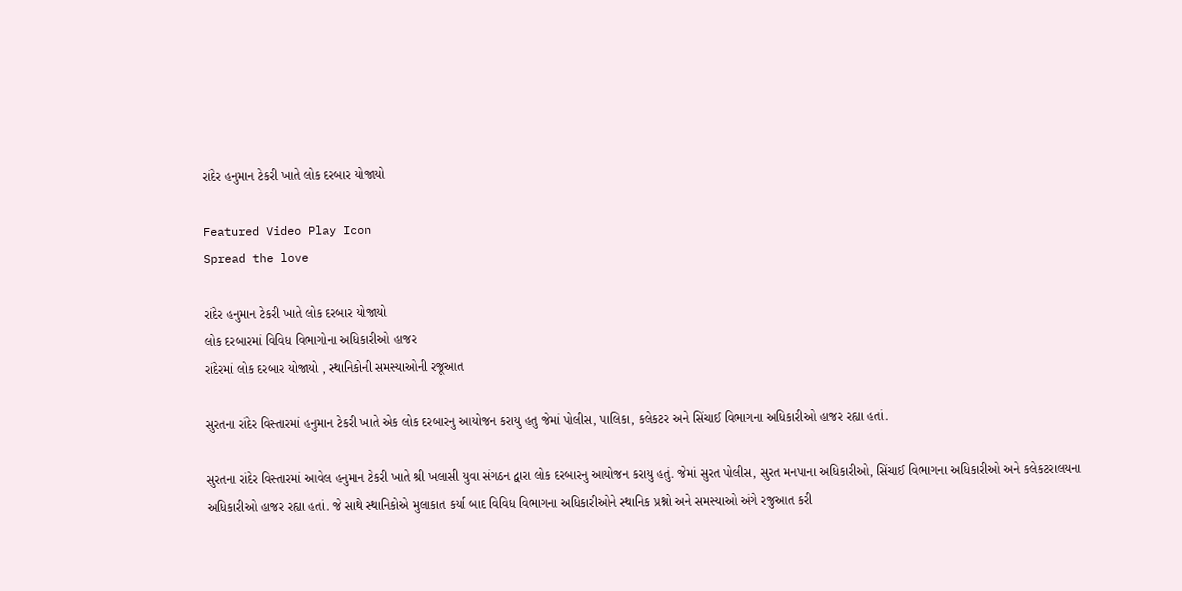રાંદેર હનુમાન ટેકરી ખાતે લોક દરબાર યોજાયો

Featured Video Play Icon
Spread the love

રાંદેર હનુમાન ટેકરી ખાતે લોક દરબાર યોજાયો
લોક દરબારમાં વિવિધ વિભાગોના અધિકારીઓ હાજર
રાંદેરમાં લોક દરબાર યોજાયો , સ્થાનિકોની સમસ્યાઓની રજૂઆત

સુરતના રાંદેર વિસ્તારમાં હનુમાન ટેકરી ખાતે એક લોક દરબારનુ આયોજન કરાયુ હતુ જેમાં પોલીસ, પાલિકા, કલેકટર અને સિંચાઈ વિભાગના અધિકારીઓ હાજર રહ્યા હતાં.

સુરતના રાંદેર વિસ્તારમાં આવેલ હનુમાન ટેકરી ખાતે શ્રી ખલાસી યુવા સંગઠન દ્વારા લોક દરબારનુ આયોજન કરાયુ હતું. જેમાં સુરત પોલીસ, સુરત મનપાના અધિકારીઓ, સિંચાઈ વિભાગના અધિકારીઓ અને કલેકટરાલયના અધિકારીઓ હાજર રહ્યા હતાં. જે સાથે સ્થાનિકોએ મુલાકાત કર્યા બાદ વિવિધ વિભાગના અધિકારીઓને સ્થાનિક પ્રશ્નો અને સમસ્યાઓ અંગે રજુઆત કરી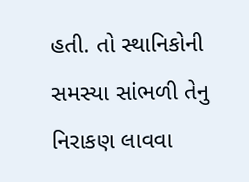હતી. તો સ્થાનિકોની સમસ્યા સાંભળી તેનુ નિરાકણ લાવવા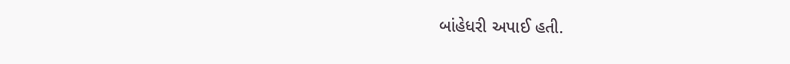બાંહેધરી અપાઈ હતી.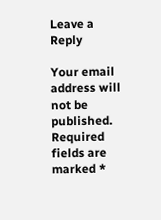Leave a Reply

Your email address will not be published. Required fields are marked *